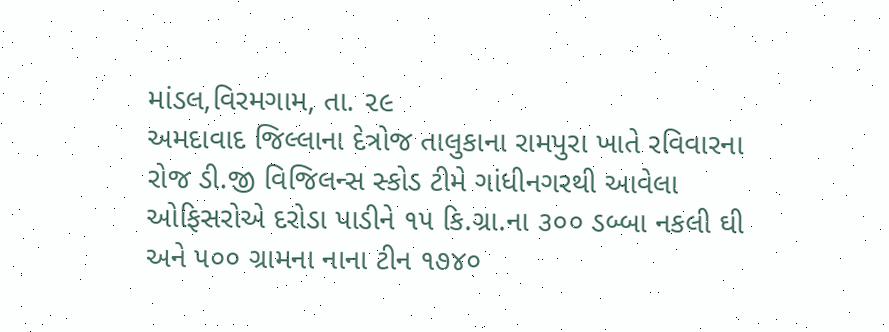માંડલ,વિરમગામ, તા. ૨૯
અમદાવાદ જિલ્લાના દેત્રોજ તાલુકાના રામપુરા ખાતે રવિવારના રોજ ડી.જી વિજિલન્સ સ્કોડ ટીમે ગાંધીનગરથી આવેલા ઓફિસરોએ દરોડા પાડીને ૧૫ કિ.ગ્રા.ના ૩૦૦ ડબ્બા નકલી ઘી અને ૫૦૦ ગ્રામના નાના ટીન ૧૭૪૦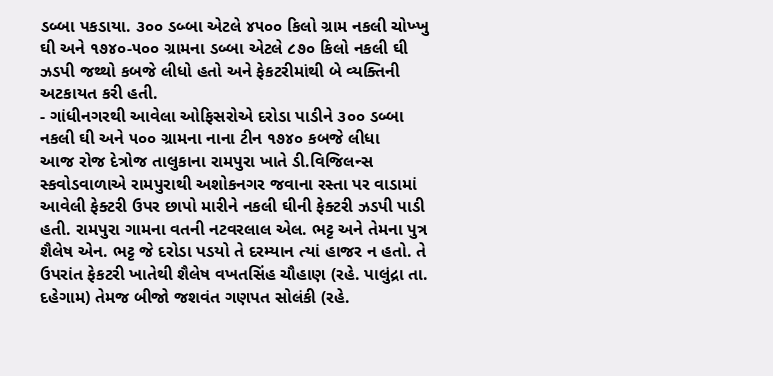ડબ્બા પકડાયા. ૩૦૦ ડબ્બા એટલે ૪૫૦૦ કિલો ગ્રામ નકલી ચોખ્ખુ ઘી અને ૧૭૪૦-૫૦૦ ગ્રામના ડબ્બા એટલે ૮૭૦ કિલો નકલી ઘી ઝડપી જથ્થો કબજે લીધો હતો અને ફેકટરીમાંથી બે વ્યક્તિની અટકાયત કરી હતી.
- ગાંધીનગરથી આવેલા ઓફિસરોએ દરોડા પાડીને ૩૦૦ ડબ્બા નકલી ઘી અને ૫૦૦ ગ્રામના નાના ટીન ૧૭૪૦ કબજે લીધા
આજ રોજ દેત્રોજ તાલુકાના રામપુરા ખાતે ડી.વિજિલન્સ સ્કવોડવાળાએ રામપુરાથી અશોકનગર જવાના રસ્તા પર વાડામાં આવેલી ફેક્ટરી ઉપર છાપો મારીને નકલી ઘીની ફેક્ટરી ઝડપી પાડી હતી. રામપુરા ગામના વતની નટવરલાલ એલ. ભટ્ટ અને તેમના પુત્ર શૈલેષ એન. ભટ્ટ જે દરોડા પડયો તે દરમ્યાન ત્યાં હાજર ન હતો. તે ઉપરાંત ફેકટરી ખાતેથી શૈલેષ વખતસિંહ ચૌહાણ (રહે. પાલુંદ્રા તા. દહેગામ) તેમજ બીજો જશવંત ગણપત સોલંકી (રહે.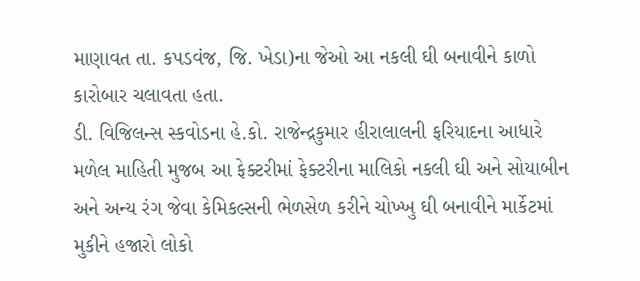માણાવત તા. કપડવંજ, જિ. ખેડા)ના જેઓ આ નકલી ઘી બનાવીને કાળો કારોબાર ચલાવતા હતા.
ડી. વિજિલન્સ સ્કવોડના હે.કો. રાજેન્દ્રકુમાર હીરાલાલની ફરિયાદના આધારે મળેલ માહિતી મુજબ આ ફેક્ટરીમાં ફેક્ટરીના માલિકો નકલી ઘી અને સોયાબીન અને અન્ય રંગ જેવા કેમિકલ્સની ભેળસેળ કરીને ચોખ્ખુ ઘી બનાવીને માર્કેટમાં મુકીને હજારો લોકો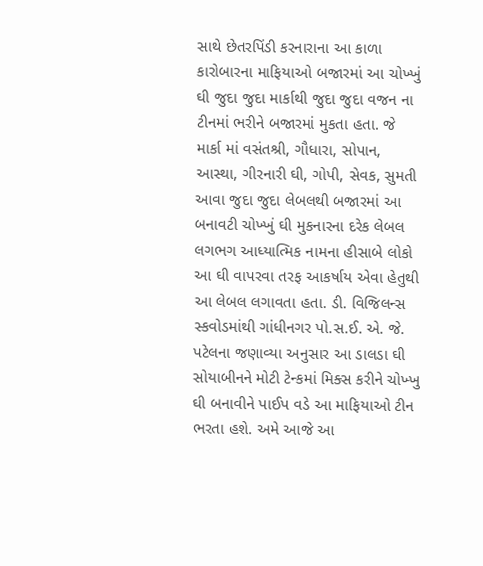સાથે છેતરપિંડી કરનારાના આ કાળા કારોબારના માફિયાઓ બજારમાં આ ચોખ્ખું ઘી જુદા જુદા માર્કાથી જુદા જુદા વજન ના ટીનમાં ભરીને બજારમાં મુકતા હતા. જે માર્કા માં વસંતશ્રી, ગૌધારા, સોપાન, આસ્થા, ગીરનારી ઘી, ગોપી, સેવક, સુમતી આવા જુદા જુદા લેબલથી બજારમાં આ બનાવટી ચોખ્ખું ઘી મુકનારના દરેક લેબલ લગભગ આધ્યાત્મિક નામના હીસાબે લોકો આ ઘી વાપરવા તરફ આકર્ષાય એવા હેતુથી આ લેબલ લગાવતા હતા. ડી. વિજિલન્સ સ્કવોડમાંથી ગાંધીનગર પો.સ.ઈ. એ. જે. પટેલના જણાવ્યા અનુસાર આ ડાલડા ઘી સોયાબીનને મોટી ટેન્કમાં મિક્સ કરીને ચોખ્ખુ ઘી બનાવીને પાઈપ વડે આ માફિયાઓ ટીન ભરતા હશે. અમે આજે આ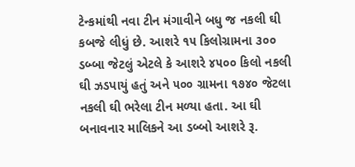ટેન્કમાંથી નવા ટીન મંગાવીને બધુ જ નકલી ઘી કબજે લીધું છે. આશરે ૧૫ કિલોગ્રામના ૩૦૦ ડબ્બા જેટલું એટલે કે આશરે ૪૫૦૦ કિલો નકલી ઘી ઝડપાયું હતું અને ૫૦૦ ગ્રામના ૧૭૪૦ જેટલા નકલી ઘી ભરેલા ટીન મળ્યા હતા. આ ઘી બનાવનાર માલિકને આ ડબ્બો આશરે રૂ.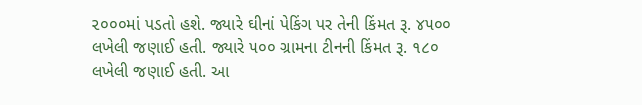૨૦૦૦માં પડતો હશે. જ્યારે ઘીનાં પેકિંગ પર તેની કિંમત રૂ. ૪૫૦૦ લખેલી જણાઈ હતી. જ્યારે ૫૦૦ ગ્રામના ટીનની કિંમત રૂ. ૧૮૦ લખેલી જણાઈ હતી. આ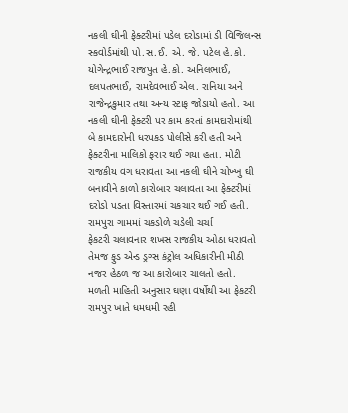નકલી ઘીની ફેક્ટરીમાં પડેલ દરોડામાં ડી વિજિલન્સ સ્કવોર્ડમાંથી પો.સ.ઈ. એ. જે. પટેલ હે.કો. યોગેન્દ્રભાઈ રાજપુત હે.કો. અનિલભાઈ, દલપતભાઈ, રામદેવભાઈ એલ. રાનિયા અને રાજેન્દ્રકુમાર તથા અન્ય સ્ટાફ જોડાયો હતો. આ નકલી ઘીની ફેક્ટરી પર કામ કરતાં કામદારોમાંથી બે કામદારોની ધરપકડ પોલીસે કરી હતી અને ફેક્ટરીના માલિકો ફરાર થઈ ગયા હતા. મોટી રાજકીય વગ ધરાવતા આ નકલી ઘીને ચોખ્ખુ ઘી બનાવીને કાળો કારોબાર ચલાવતા આ ફેક્ટરીમાં દરોડો પડતા વિસ્તારમાં ચકચાર થઈ ગઈ હતી.
રામપુરા ગામમાં ચકડોળે ચડેલી ચર્ચા
ફેકટરી ચલાવનાર શખસ રાજકીય ઓઠા ધરાવતો તેમજ ફુડ એન્ડ ડ્રગ્સ કંટ્રોલ અધિકારીની મીઠી નજર હેઠળ જ આ કારોબાર ચાલતો હતો. મળતી માહિતી અનુસાર ઘણા વર્ષોથી આ ફેકટરી રામપુર ખાતે ધમધમી રહી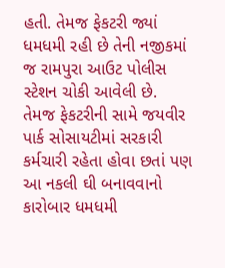હતી. તેમજ ફેકટરી જ્યાં ધમધમી રહી છે તેની નજીકમાં જ રામપુરા આઉટ પોલીસ સ્ટેશન ચોકી આવેલી છે. તેમજ ફેકટરીની સામે જયવીર પાર્ક સોસાયટીમાં સરકારી કર્મચારી રહેતા હોવા છતાં પણ આ નકલી ઘી બનાવવાનો કારોબાર ધમધમી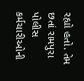રહ્યો હતો. તેમ છતાં રામપુરા પોલીસ કર્મચારીઓની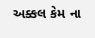અક્કલ કેમ ના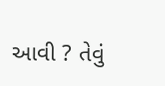આવી ? તેવું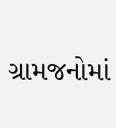ગ્રામજનોમાં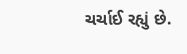ચર્ચાઈ રહ્યું છે.